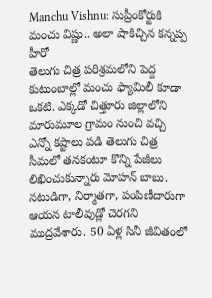Manchu Vishnu: సుప్రీంకోర్టుకి మంచు విష్ణు.. అలా షాకిచ్చిన కన్నప్ప హీరో
తెలుగు చిత్ర పరిశ్రమలోని పెద్ద కుటుంబాల్లో మంచు ఫ్యామిలీ కూడా ఒకటి. ఎక్కడో చిత్తూరు జిల్లాలోని మారుమూల గ్రామం నుంచి వచ్చి ఎన్నో కష్టాలు పడి తెలుగు చిత్ర సీమలో తనకంటూ కొన్ని పేజీలు లిఖించుకున్నారు మోహన్ బాబు. నటుడిగా, నిర్మాతగా, పంపిణీదారుగా ఆయన టాలీవుడ్లో చెరగని ముద్రవేశారు. 50 ఏళ్ల సినీ జీవితంలో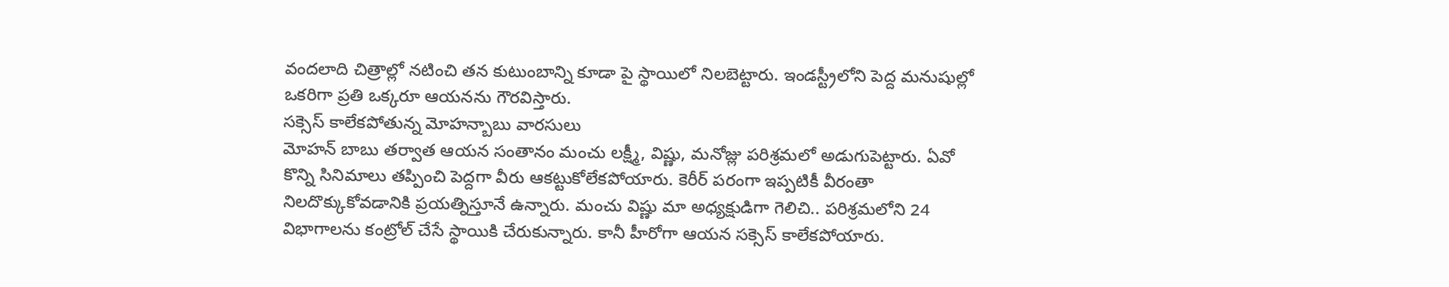వందలాది చిత్రాల్లో నటించి తన కుటుంబాన్ని కూడా పై స్థాయిలో నిలబెట్టారు. ఇండస్ట్రీలోని పెద్ద మనుషుల్లో ఒకరిగా ప్రతి ఒక్కరూ ఆయనను గౌరవిస్తారు.
సక్సెస్ కాలేకపోతున్న మోహన్బాబు వారసులు
మోహన్ బాబు తర్వాత ఆయన సంతానం మంచు లక్ష్మీ, విష్ణు, మనోజ్లు పరిశ్రమలో అడుగుపెట్టారు. ఏవో కొన్ని సినిమాలు తప్పించి పెద్దగా వీరు ఆకట్టుకోలేకపోయారు. కెరీర్ పరంగా ఇప్పటికీ వీరంతా నిలదొక్కుకోవడానికి ప్రయత్నిస్తూనే ఉన్నారు. మంచు విష్ణు మా అధ్యక్షుడిగా గెలిచి.. పరిశ్రమలోని 24 విభాగాలను కంట్రోల్ చేసే స్థాయికి చేరుకున్నారు. కానీ హీరోగా ఆయన సక్సెస్ కాలేకపోయారు.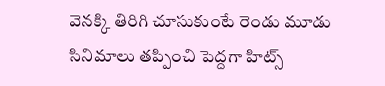వెనక్కి తిరిగి చూసుకుంటే రెండు మూడు సినిమాలు తప్పించి పెద్దగా హిట్స్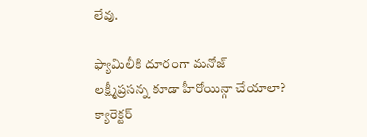లేవు.

ఫ్యామిలీకి దూరంగా మనోజ్
లక్ష్మీప్రసన్న కూడా హీరోయిన్గా చేయాలా? క్యారెక్టర్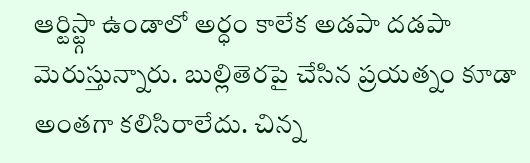ఆర్టిస్ట్గా ఉండాలో అర్ధం కాలేక అడపా దడపా మెరుస్తున్నారు. బుల్లితెరపై చేసిన ప్రయత్నం కూడా అంతగా కలిసిరాలేదు. చిన్న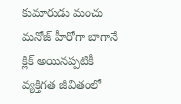కుమారుడు మంచు మనోజ్ హీరోగా బాగానే క్లిక్ అయినప్పటికీ వ్యక్తిగత జీవితంలో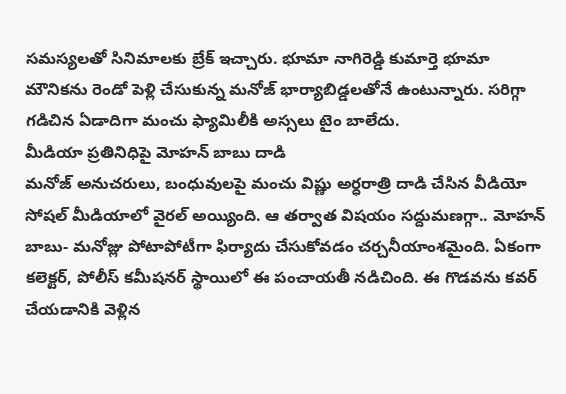సమస్యలతో సినిమాలకు బ్రేక్ ఇచ్చారు. భూమా నాగిరెడ్డి కుమార్తె భూమా మౌనికను రెండో పెళ్లి చేసుకున్న మనోజ్ భార్యాబిడ్డలతోనే ఉంటున్నారు. సరిగ్గా గడిచిన ఏడాదిగా మంచు ఫ్యామిలీకి అస్సలు టైం బాలేదు.
మీడియా ప్రతినిధిపై మోహన్ బాబు దాడి
మనోజ్ అనుచరులు, బంధువులపై మంచు విష్ణు అర్ధరాత్రి దాడి చేసిన వీడియో సోషల్ మీడియాలో వైరల్ అయ్యింది. ఆ తర్వాత విషయం సద్దుమణగ్గా.. మోహన్ బాబు- మనోజ్లు పోటాపోటీగా ఫిర్యాదు చేసుకోవడం చర్చనీయాంశమైంది. ఏకంగా కలెక్టర్, పోలీస్ కమీషనర్ స్థాయిలో ఈ పంచాయతీ నడిచింది. ఈ గొడవను కవర్ చేయడానికి వెళ్లిన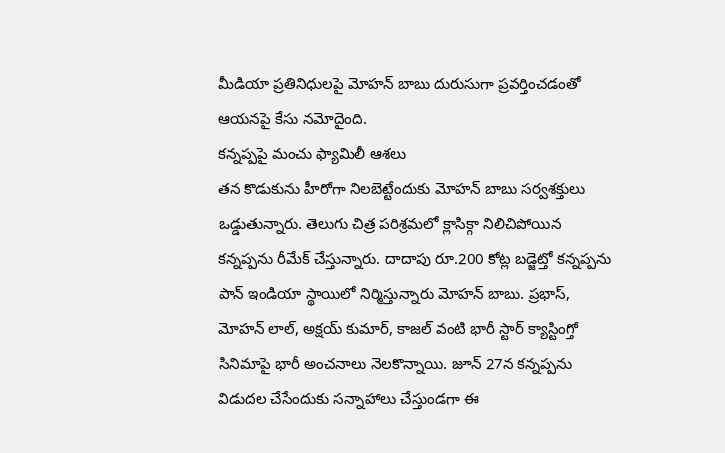మీడియా ప్రతినిధులపై మోహన్ బాబు దురుసుగా ప్రవర్తించడంతో ఆయనపై కేసు నమోదైంది.
కన్నప్పపై మంచు ఫ్యామిలీ ఆశలు
తన కొడుకును హీరోగా నిలబెట్టేందుకు మోహన్ బాబు సర్వశక్తులు ఒడ్డుతున్నారు. తెలుగు చిత్ర పరిశ్రమలో క్లాసిక్గా నిలిచిపోయిన కన్నప్పను రీమేక్ చేస్తున్నారు. దాదాపు రూ.200 కోట్ల బడ్జెట్తో కన్నప్పను పాన్ ఇండియా స్థాయిలో నిర్మిస్తున్నారు మోహన్ బాబు. ప్రభాస్, మోహన్ లాల్, అక్షయ్ కుమార్, కాజల్ వంటి భారీ స్టార్ క్యాస్టింగ్తో సినిమాపై భారీ అంచనాలు నెలకొన్నాయి. జూన్ 27న కన్నప్పను విడుదల చేసేందుకు సన్నాహాలు చేస్తుండగా ఈ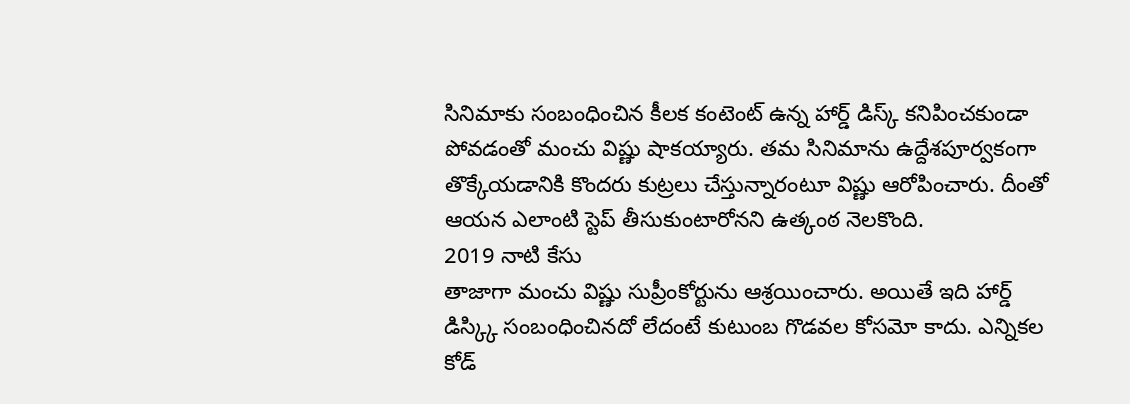సినిమాకు సంబంధించిన కీలక కంటెంట్ ఉన్న హార్డ్ డిస్క్ కనిపించకుండా పోవడంతో మంచు విష్ణు షాకయ్యారు. తమ సినిమాను ఉద్దేశపూర్వకంగా తొక్కేయడానికి కొందరు కుట్రలు చేస్తున్నారంటూ విష్ణు ఆరోపించారు. దీంతో ఆయన ఎలాంటి స్టెప్ తీసుకుంటారోనని ఉత్కంఠ నెలకొంది.
2019 నాటి కేసు
తాజాగా మంచు విష్ణు సుప్రీంకోర్టును ఆశ్రయించారు. అయితే ఇది హార్డ్ డిస్క్కి సంబంధించినదో లేదంటే కుటుంబ గొడవల కోసమో కాదు. ఎన్నికల కోడ్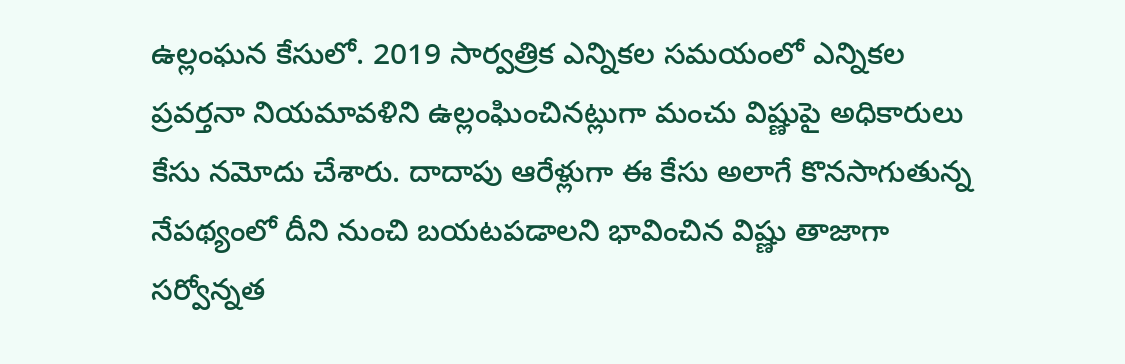ఉల్లంఘన కేసులో. 2019 సార్వత్రిక ఎన్నికల సమయంలో ఎన్నికల ప్రవర్తనా నియమావళిని ఉల్లంఘించినట్లుగా మంచు విష్ణుపై అధికారులు కేసు నమోదు చేశారు. దాదాపు ఆరేళ్లుగా ఈ కేసు అలాగే కొనసాగుతున్న నేపథ్యంలో దీని నుంచి బయటపడాలని భావించిన విష్ణు తాజాగా సర్వోన్నత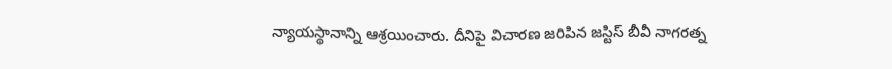న్యాయస్థానాన్ని ఆశ్రయించారు. దీనిపై విచారణ జరిపిన జస్టిస్ బీవీ నాగరత్న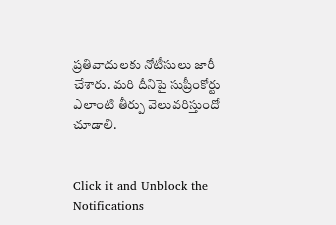ప్రతివాదులకు నోటీసులు జారీ చేశారు. మరి దీనిపై సుప్రీంకోర్టు ఎలాంటి తీర్పు వెలువరిస్తుందో చూడాలి.


Click it and Unblock the Notifications